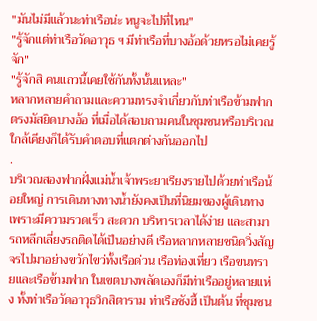"มันไม่มีแล้วนะท่าเรือน่ะ หนูจะไปที่ไหน"
"รู้จักแต่ท่าเรือวัดอาวุธ ฯ มีท่าเรือที่บางอ้อด้วยหรอไม่เคยรู้จัก"
"รู้จักสิ คนแถวนี้เคยใช้กันทั้งนั้นแหละ"
หลากหลายคำถามและความทรงจำเกี่ยวกับท่าเรือข้ามฟากตรงมัสยิดบางอ้อ ที่เมื่อได้สอบถามคนในชุมชนหรือบริเวณใกล้เคียงก็ได้รับคำตอบที่แตกต่างกันออกไป
.
บริเวณสองฟากฝั่งแม่น้ำเจ้าพระยาเรียงรายไปด้วยท่าเรือน้อยใหญ่ การเดินทางทางน้ำยังคงเป็นที่นิยมของผู้เดินทางเพราะมีความรวดเร็ว สะดวก บริหารเวลาได้ง่าย และสามารถหลีกเลี่ยงรถติดได้เป็นอย่างดี เรือหลากหลายชนิดวิ่งสัญจรไปมาอย่างขวักไขว่ทั้งเรือด่วน เรือท่องเที่ยว เรือขนทรายและเรือข้ามฟาก ในเขตบางพลัดเองก็มีท่าเรืออยู่หลายแห่ง ทั้งท่าเรือวัดอาวุธวิกสิตาราม ท่าเรือซังฮี้ เป็นต้น ที่ชุมชน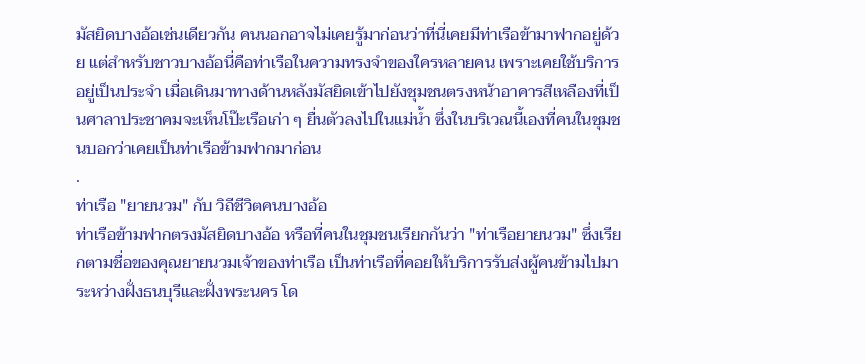มัสยิดบางอ้อเช่นเดียวกัน คนนอกอาจไม่เคยรู้มาก่อนว่าที่นี่เคยมีท่าเรือข้ามาฟากอยู่ด้วย แต่สำหรับชาวบางอ้อนี่คือท่าเรือในความทรงจำของใครหลายคน เพราะเคยใช้บริการอยู่เป็นประจำ เมื่อเดินมาทางด้านหลังมัสยิดเข้าไปยังชุมชนตรงหน้าอาคารสีเหลืองที่เป็นศาลาประชาคมจะเห็นโป๊ะเรือเก่า ๆ ยื่นตัวลงไปในแม่น้ำ ซึ่งในบริเวณนี้เองที่คนในชุมชนบอกว่าเคยเป็นท่าเรือข้ามฟากมาก่อน
.
ท่าเรือ "ยายนวม" กับ วิถีชีวิตคนบางอ้อ
ท่าเรือข้ามฟากตรงมัสยิดบางอ้อ หรือที่คนในชุมชนเรียกกันว่า "ท่าเรือยายนวม" ซึ่งเรียกตามชื่อของคุณยายนวมเจ้าของท่าเรือ เป็นท่าเรือที่คอยให้บริการรับส่งผู้คนข้ามไปมาระหว่างฝั่งธนบุรีและฝั่งพระนคร โด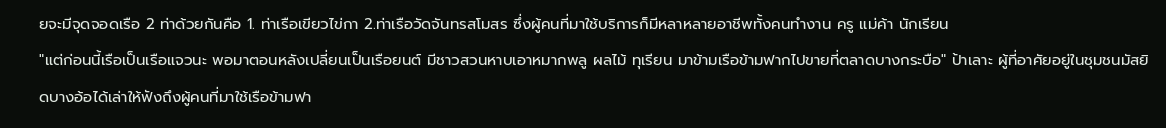ยจะมีจุดจอดเรือ 2 ท่าด้วยกันคือ 1. ท่าเรือเขียวไข่กา 2.ท่าเรือวัดจันทรสโมสร ซึ่งผู้คนที่มาใช้บริการก็มีหลาหลายอาชีพทั้งคนทำงาน ครู แม่ค้า นักเรียน
"แต่ก่อนนี้เรือเป็นเรือแจวนะ พอมาตอนหลังเปลี่ยนเป็นเรือยนต์ มีชาวสวนหาบเอาหมากพลู ผลไม้ ทุเรียน มาข้ามเรือข้ามฟากไปขายที่ตลาดบางกระบือ" ป้าเลาะ ผู้ที่อาศัยอยู่ในชุมชนมัสยิดบางอ้อได้เล่าให้ฟังถึงผู้คนที่มาใช้เรือข้ามฟา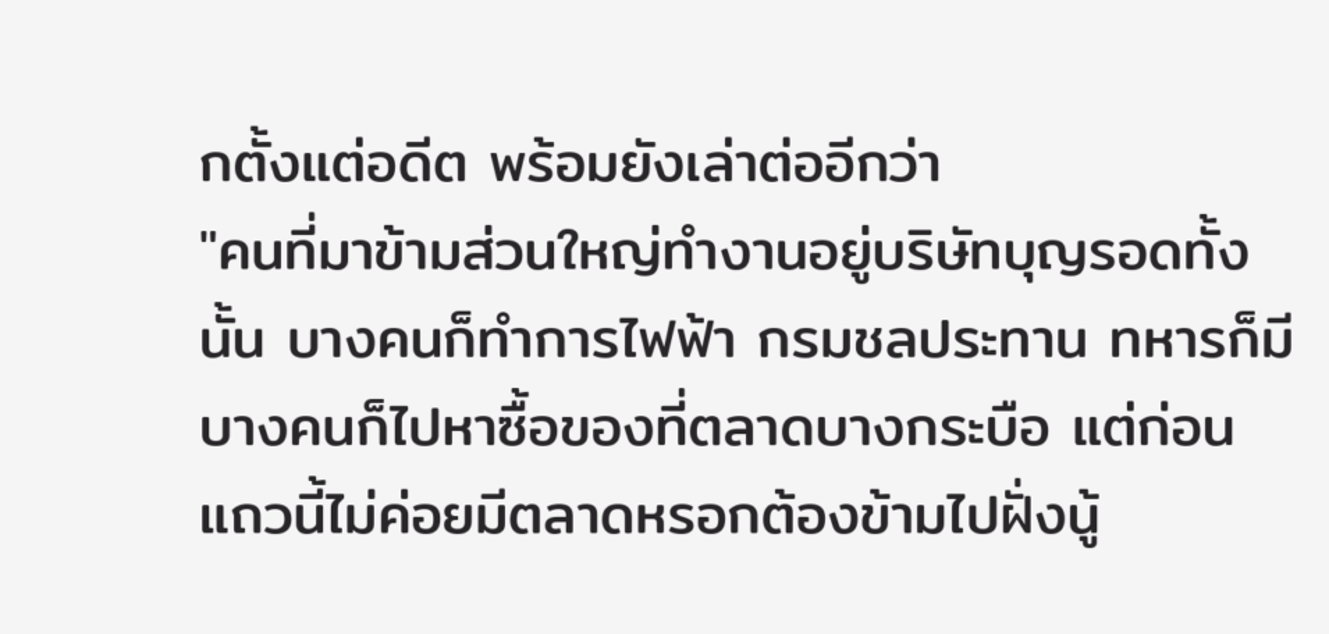กตั้งแต่อดีต พร้อมยังเล่าต่ออีกว่า
"คนที่มาข้ามส่วนใหญ่ทำงานอยู่บริษัทบุญรอดทั้งนั้น บางคนก็ทำการไฟฟ้า กรมชลประทาน ทหารก็มี บางคนก็ไปหาซื้อของที่ตลาดบางกระบือ แต่ก่อนแถวนี้ไม่ค่อยมีตลาดหรอกต้องข้ามไปฝั่งนู้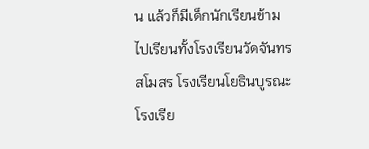น แล้วก็มีเด็กนักเรียนข้ามไปเรียนทั้งโรงเรียนวัดจันทรสโมสร โรงเรียนโยธินบูรณะ โรงเรีย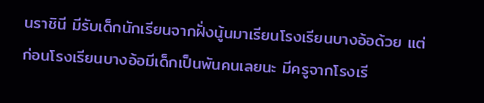นราชินี มีรับเด็กนักเรียนจากฝั่งนู้นมาเรียนโรงเรียนบางอ้อด้วย แต่ก่อนโรงเรียนบางอ้อมีเด็กเป็นพันคนเลยนะ มีครูจากโรงเรี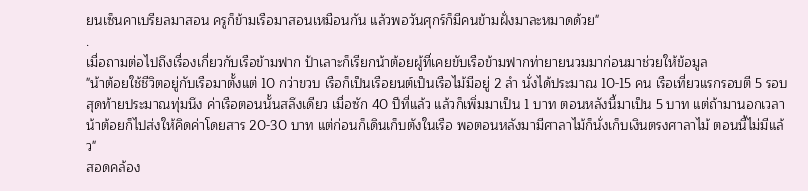ยนเซ็นคาเบรียลมาสอน ครูก็ข้ามเรือมาสอนเหมือนกัน แล้วพอวันศุกร์ก็มีคนข้ามฝั่งมาละหมาดด้วย"
.
เมื่อถามต่อไปถึงเรื่องเกี่ยวกับเรือข้ามฟาก ป้าเลาะก็เรียกน้าต้อยผู้ที่เคยขับเรือข้ามฟากท่ายายนวมมาก่อนมาช่วยให้ข้อมูล
"น้าต้อยใช้ชีวิตอยู่กับเรือมาตั้งแต่ 10 กว่าขวบ เรือก็เป็นเรือยนต์เป็นเรือไม้มีอยู่ 2 ลำ นั่งได้ประมาณ 10-15 คน เรือเที่ยวแรกรอบตี 5 รอบสุดท้ายประมาณทุ่มนึง ค่าเรือตอนนั้นสลึงเดียว เมื่อซัก 40 ปีที่แล้ว แล้วก็เพิ่มมาเป็น 1 บาท ตอนหลังนี้มาเป็น 5 บาท แต่ถ้ามานอกเวลาน้าต้อยก็ไปส่งให้คิดค่าโดยสาร 20-30 บาท แต่ก่อนก็เดินเก็บตังในเรือ พอตอนหลังมามีศาลาไม้ก็นั่งเก็บเงินตรงศาลาไม้ ตอนนี้ไม่มีแล้ว"
สอดคล้อง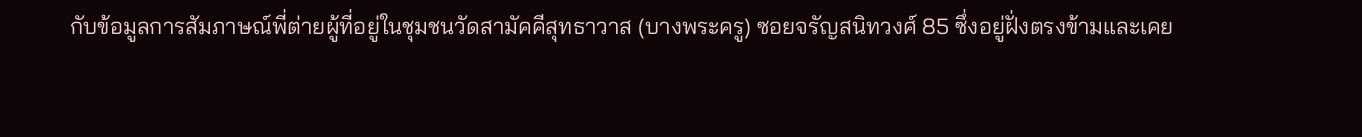กับข้อมูลการสัมภาษณ์พี่ต่ายผู้ที่อยู่ในชุมชนวัดสามัคคีสุทธาวาส (บางพระครู) ซอยจรัญสนิทวงศ์ 85 ซึ่งอยู่ฝั่งตรงข้ามและเคย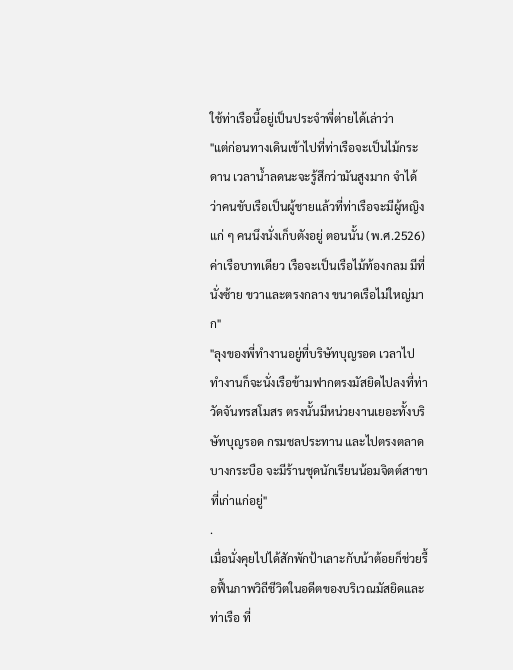ใช้ท่าเรือนี้อยู่เป็นประจำพี่ต่ายได้เล่าว่า
"แต่ก่อนทางเดินเข้าไปที่ท่าเรือจะเป็นไม้กระดาน เวลาน้ำลดนะจะรู้สึกว่ามันสูงมาก จำได้ว่าคนขับเรือเป็นผู้ชายแล้วที่ท่าเรือจะมีผู้หญิงแก่ ๆ คนนึงนั่งเก็บตังอยู่ ตอนนั้น (พ.ศ.2526) ค่าเรือบาทเดียว เรือจะเป็นเรือไม้ท้องกลม มีที่นั่งซ้าย ขวาและตรงกลาง ขนาดเรือไม่ใหญ่มาก"
"ลุงของพี่ทำงานอยู่ที่บริษัทบุญรอด เวลาไปทำงานก็จะนั่งเรือข้ามฟากตรงมัสยิดไปลงที่ท่าวัดจันทรสโมสร ตรงนั้นมีหน่วยงานเยอะทั้งบริษัทบุญรอด กรมชลประทาน และไปตรงตลาดบางกระบือ จะมีร้านชุดนักเรียนน้อมจิตต์สาขาที่เก่าแก่อยู่"
.
เมื่อนั่งคุยไปได้สักพักป้าเลาะกับน้าต้อยก็ช่วยรื้อฟื้นภาพวิถีชีวิตในอดีตของบริเวณมัสยิดและท่าเรือ ที่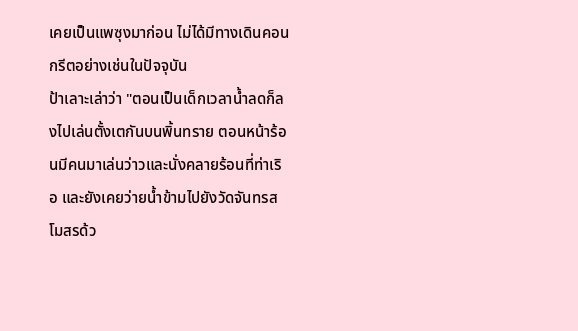เคยเป็นแพซุงมาก่อน ไม่ได้มีทางเดินคอนกรีตอย่างเช่นในปัจจุบัน
ป้าเลาะเล่าว่า "ตอนเป็นเด็กเวลาน้ำลดก็ลงไปเล่นตั้งเตกันบนพิ้นทราย ตอนหน้าร้อนมีคนมาเล่นว่าวและนั่งคลายร้อนที่ท่าเริอ และยังเคยว่ายน้ำข้ามไปยังวัดจันทรสโมสรด้ว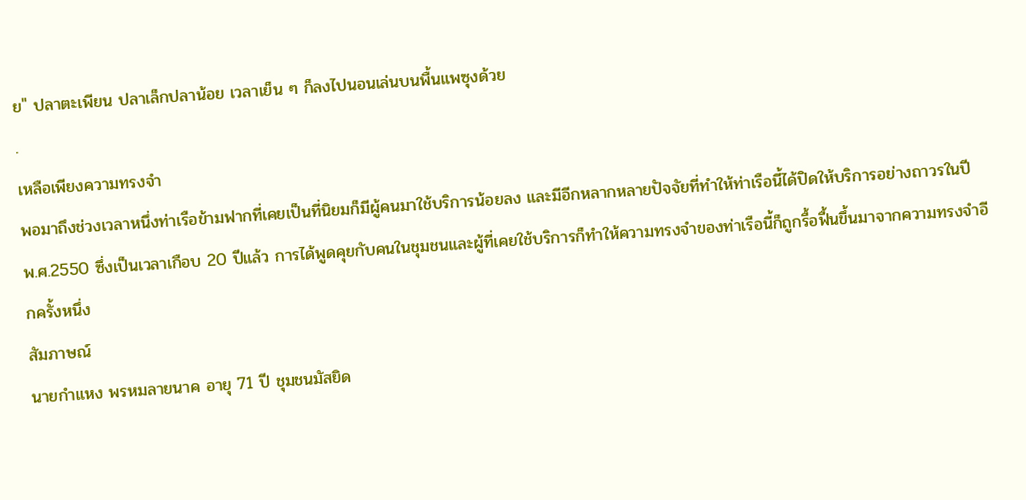ย" ปลาตะเพียน ปลาเล็กปลาน้อย เวลาเย็น ๆ ก็ลงไปนอนเล่นบนพื้นแพซุงด้วย
.
เหลือเพียงความทรงจำ
พอมาถึงช่วงเวลาหนึ่งท่าเรือข้ามฟากที่เคยเป็นที่นิยมก็มีผู้คนมาใช้บริการน้อยลง และมีอีกหลากหลายปัจจัยที่ทำให้ท่าเรือนี้ได้ปิดให้บริการอย่างถาวรในปี พ.ศ.2550 ซึ่งเป็นเวลาเกือบ 20 ปีแล้ว การได้พูดคุยกับคนในชุมชนและผู้ที่เคยใช้บริการก็ทำให้ความทรงจำของท่าเรือนี้ก็ถูกรื้อฟื้นขึ้นมาจากความทรงจำอีกครั้งหนึ่ง
สัมภาษณ์
นายกำแหง พรหมลายนาค อายุ 71 ปี ชุมชนมัสยิด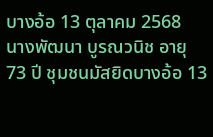บางอ้อ 13 ตุลาคม 2568
นางพัฒนา บูรณวนิช อายุ 73 ปี ชุมชนมัสยิดบางอ้อ 13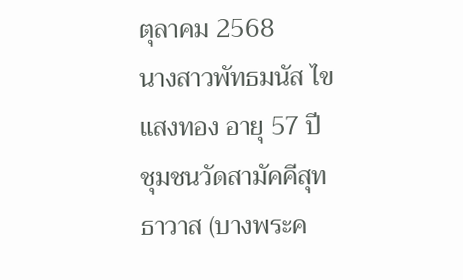ตุลาคม 2568
นางสาวพัทธมนัส ไขแสงทอง อายุ 57 ปี ชุมชนวัดสามัคคีสุทธาวาส (บางพระค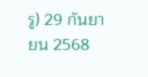รู) 29 กันยายน 2568